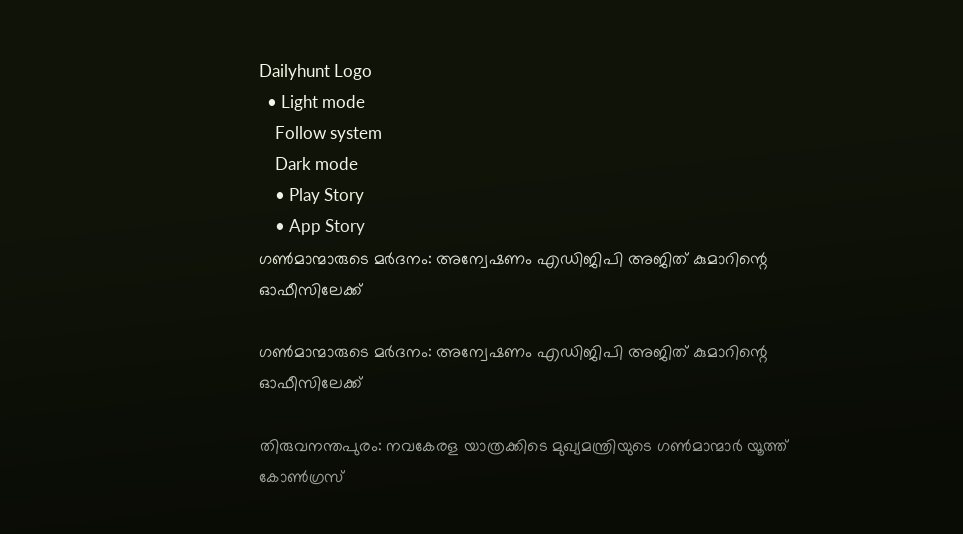Dailyhunt Logo
  • Light mode
    Follow system
    Dark mode
    • Play Story
    • App Story
ഗണ്‍മാന്മാരുടെ മര്‍ദനം: അന്വേഷണം എഡിജിപി അജിത് കുമാറിന്റെ ഓഫീസിലേക്ക്

ഗണ്‍മാന്മാരുടെ മര്‍ദനം: അന്വേഷണം എഡിജിപി അജിത് കുമാറിന്റെ ഓഫീസിലേക്ക്

തിരുവനന്തപുരം: നവകേരള യാത്രക്കിടെ മുഖ്യമന്ത്രിയുടെ ഗണ്‍മാന്മാര്‍ യൂത്ത് കോണ്‍ഗ്രസ്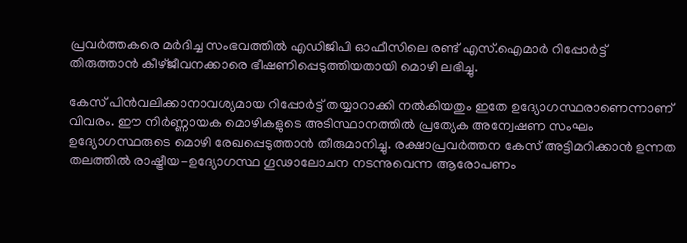പ്രവര്‍ത്തകരെ മര്‍ദിച്ച സംഭവത്തില്‍ എഡിജിപി ഓഫീസിലെ രണ്ട് എസ്.ഐമാര്‍ റിപ്പോര്‍ട്ട് തിരുത്താന്‍ കീഴ്ജീവനക്കാരെ ഭീഷണിപ്പെടുത്തിയതായി മൊഴി ലഭിച്ചു.

കേസ് പിന്‍വലിക്കാനാവശ്യമായ റിപ്പോര്‍ട്ട് തയ്യാറാക്കി നല്‍കിയതും ഇതേ ഉദ്യോഗസ്ഥരാണെന്നാണ് വിവരം. ഈ നിര്‍ണ്ണായക മൊഴികളുടെ അടിസ്ഥാനത്തില്‍ പ്രത്യേക അന്വേഷണ സംഘം ഉദ്യോഗസ്ഥരുടെ മൊഴി രേഖപ്പെടുത്താന്‍ തീരുമാനിച്ചു. രക്ഷാപ്രവര്‍ത്തന കേസ് അട്ടിമറിക്കാന്‍ ഉന്നത തലത്തില്‍ രാഷ്ട്രീയ-ഉദ്യോഗസ്ഥ ഗൂഢാലോചന നടന്നുവെന്ന ആരോപണം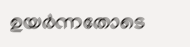ഉയര്‍ന്നതോടെ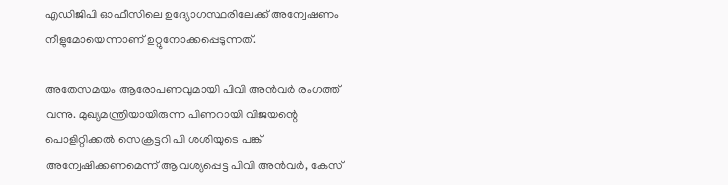എഡിജിപി ഓഫീസിലെ ഉദ്യോഗസ്ഥരിലേക്ക് അന്വേഷണം നീളുമോയെന്നാണ് ഉറ്റുനോക്കപ്പെടുന്നത്.

അതേസമയം ആരോപണവുമായി പിവി അന്‍വര്‍ രംഗത്ത് വന്നു. മുഖ്യമന്ത്രിയായിരുന്ന പിണറായി വിജയന്റെ പൊളിറ്റിക്കല്‍ സെക്രട്ടറി പി ശശിയുടെ പങ്ക് അന്വേഷിക്കണമെന്ന് ആവശ്യപ്പെട്ട പിവി അന്‍വര്‍, കേസ്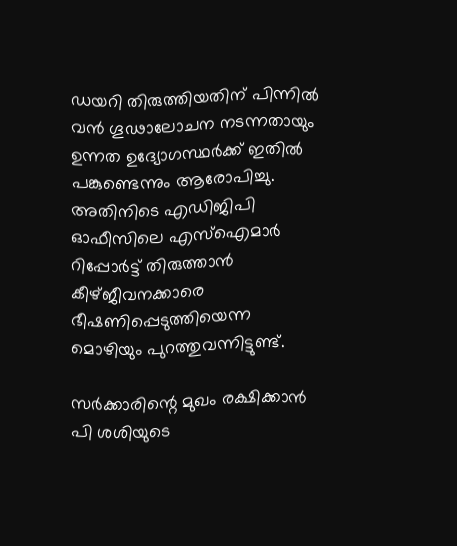ഡയറി തിരുത്തിയതിന് പിന്നില്‍ വന്‍ ഗൂഢാലോചന നടന്നതായും ഉന്നത ഉദ്യോഗസ്ഥര്‍ക്ക് ഇതില്‍ പങ്കുണ്ടെന്നും ആരോപിച്ചു. അതിനിടെ എഡിജിപി ഓഫീസിലെ എസ്‌ഐമാര്‍ റിപ്പോര്‍ട്ട് തിരുത്താന്‍ കീഴ്ജീവനക്കാരെ ഭീഷണിപ്പെടുത്തിയെന്ന മൊഴിയും പുറത്തുവന്നിട്ടുണ്ട്.

സര്‍ക്കാരിന്റെ മുഖം രക്ഷിക്കാന്‍ പി ശശിയുടെ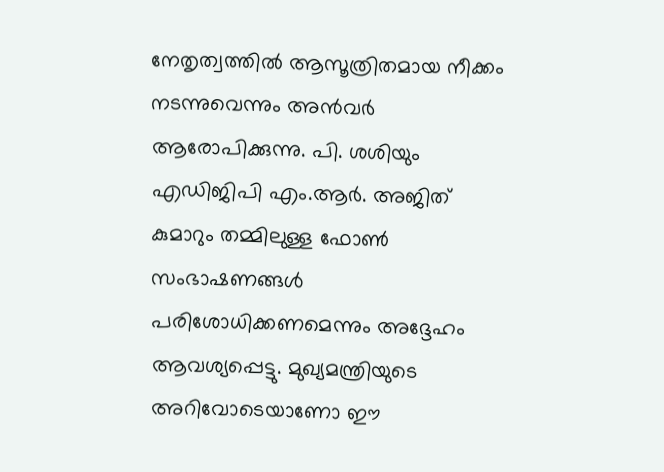നേതൃത്വത്തില്‍ ആസൂത്രിതമായ നീക്കം നടന്നുവെന്നും അന്‍വര്‍ ആരോപിക്കുന്നു. പി. ശശിയും എഡിജിപി എം.ആര്‍. അജിത് കുമാറും തമ്മിലുള്ള ഫോണ്‍ സംഭാഷണങ്ങള്‍ പരിശോധിക്കണമെന്നും അദ്ദേഹം ആവശ്യപ്പെട്ടു. മുഖ്യമന്ത്രിയുടെ അറിവോടെയാണോ ഈ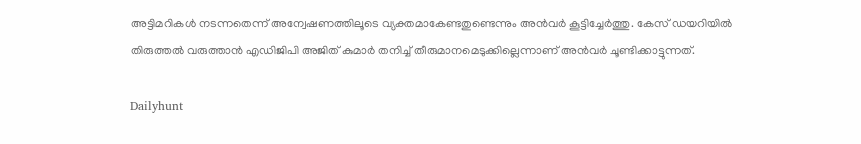അട്ടിമറികള്‍ നടന്നതെന്ന് അന്വേഷണത്തിലൂടെ വ്യക്തമാകേണ്ടതുണ്ടെന്നും അന്‍വര്‍ കൂട്ടിച്ചേര്‍ത്തു. കേസ് ഡയറിയില്‍ തിരുത്തല്‍ വരുത്താന്‍ എഡിജിപി അജിത് കുമാര്‍ തനിച്ച്‌ തീരുമാനമെടുക്കില്ലെന്നാണ് അന്‍വര്‍ ചൂണ്ടിക്കാട്ടുന്നത്.

Dailyhunt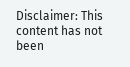Disclaimer: This content has not been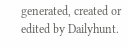generated, created or edited by Dailyhunt.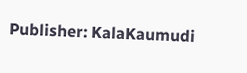Publisher: KalaKaumudi